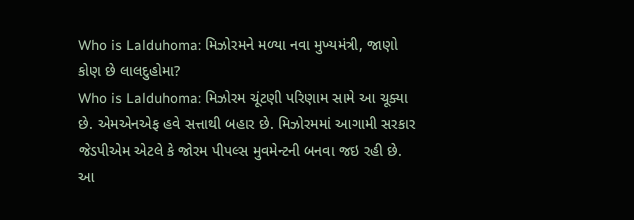Who is Lalduhoma: મિઝોરમને મળ્યા નવા મુખ્યમંત્રી, જાણો કોણ છે લાલદુહોમા?
Who is Lalduhoma: મિઝોરમ ચૂંટણી પરિણામ સામે આ ચૂક્યા છે. એમએનએફ હવે સત્તાથી બહાર છે. મિઝોરમમાં આગામી સરકાર જેડપીએમ એટલે કે જોરમ પીપલ્સ મુવમેન્ટની બનવા જઇ રહી છે. આ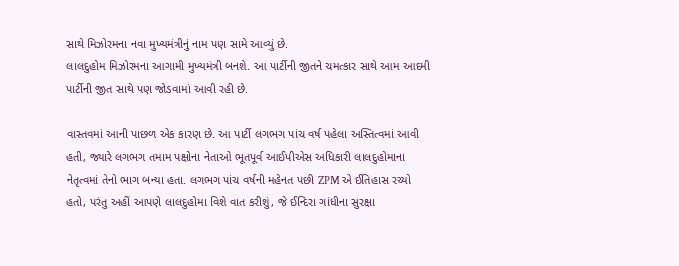સાથે મિઝોરમના નવા મુખ્યમંત્રીનું નામ પણ સામે આવ્યું છે.
લાલદુહોમ મિઝોરમના આગામી મુખ્યમંત્રી બનશે. આ પાર્ટીની જીતને ચમત્કાર સાથે આમ આદમી પાર્ટીની જીત સાથે પણ જોડવામાં આવી રહી છે.

વાસ્તવમાં આની પાછળ એક કારણ છે. આ પાર્ટી લગભગ પાંચ વર્ષ પહેલા અસ્તિત્વમાં આવી હતી, જ્યારે લગભગ તમામ પક્ષોના નેતાઓ ભૂતપૂર્વ આઈપીએસ અધિકારી લાલદુહોમાના નેતૃત્વમાં તેનો ભાગ બન્યા હતા. લગભગ પાંચ વર્ષની મહેનત પછી ZPM એ ઈતિહાસ રચ્યો હતો, પરંતુ અહીં આપણે લાલદુહોમા વિશે વાત કરીશું, જે ઈન્દિરા ગાંધીના સુરક્ષા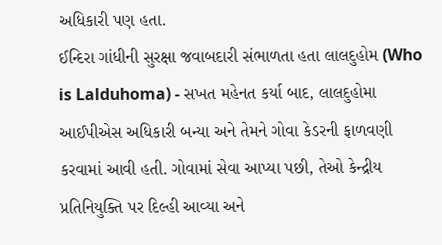અધિકારી પણ હતા.
ઈન્દિરા ગાંધીની સુરક્ષા જવાબદારી સંભાળતા હતા લાલદુહોમ (Who is Lalduhoma) - સખત મહેનત કર્યા બાદ, લાલદુહોમા આઈપીએસ અધિકારી બન્યા અને તેમને ગોવા કેડરની ફાળવણી કરવામાં આવી હતી. ગોવામાં સેવા આપ્યા પછી, તેઓ કેન્દ્રીય પ્રતિનિયુક્તિ પર દિલ્હી આવ્યા અને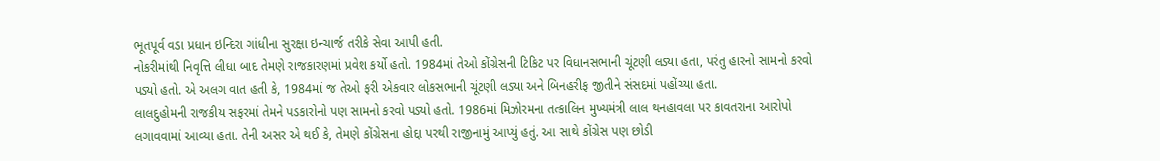ભૂતપૂર્વ વડા પ્રધાન ઇન્દિરા ગાંધીના સુરક્ષા ઇન્ચાર્જ તરીકે સેવા આપી હતી.
નોકરીમાંથી નિવૃત્તિ લીધા બાદ તેમણે રાજકારણમાં પ્રવેશ કર્યો હતો. 1984માં તેઓ કોંગ્રેસની ટિકિટ પર વિધાનસભાની ચૂંટણી લડ્યા હતા, પરંતુ હારનો સામનો કરવો પડ્યો હતો. એ અલગ વાત હતી કે, 1984માં જ તેઓ ફરી એકવાર લોકસભાની ચૂંટણી લડ્યા અને બિનહરીફ જીતીને સંસદમાં પહોંચ્યા હતા.
લાલદુહોમની રાજકીય સફરમાં તેમને પડકારોનો પણ સામનો કરવો પડ્યો હતો. 1986માં મિઝોરમના તત્કાલિન મુખ્યમંત્રી લાલ થનહાવલા પર કાવતરાના આરોપો લગાવવામાં આવ્યા હતા. તેની અસર એ થઈ કે, તેમણે કોંગ્રેસના હોદ્દા પરથી રાજીનામું આપ્યું હતું. આ સાથે કોંગ્રેસ પણ છોડી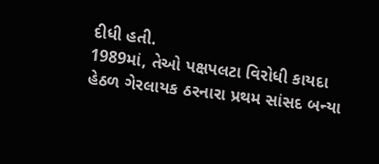દીધી હતી.
1989માં, તેઓ પક્ષપલટા વિરોધી કાયદા હેઠળ ગેરલાયક ઠરનારા પ્રથમ સાંસદ બન્યા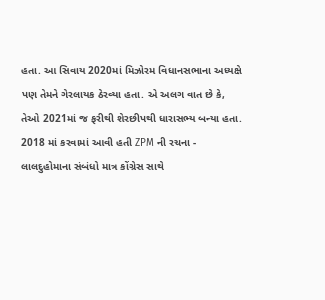હતા. આ સિવાય 2020માં મિઝોરમ વિધાનસભાના અધ્યક્ષે પણ તેમને ગેરલાયક ઠેરવ્યા હતા. એ અલગ વાત છે કે, તેઓ 2021માં જ ફરીથી શેરછીપથી ધારાસભ્ય બન્યા હતા.
2018 માં કરવામાં આવી હતી ZPM ની રચના - લાલદુહોમાના સંબંધો માત્ર કોંગ્રેસ સાથે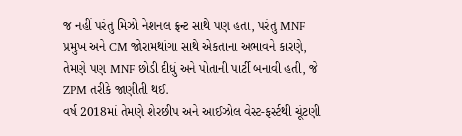જ નહીં પરંતુ મિઝો નેશનલ ફ્રન્ટ સાથે પણ હતા, પરંતુ MNF પ્રમુખ અને CM જોરામથાંગા સાથે એકતાના અભાવને કારણે, તેમણે પણ MNF છોડી દીધું અને પોતાની પાર્ટી બનાવી હતી, જે ZPM તરીકે જાણીતી થઈ.
વર્ષ 2018માં તેમણે શેરછીપ અને આઈઝોલ વેસ્ટ-ફર્સ્ટથી ચૂંટણી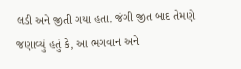લડી અને જીતી ગયા હતા. જંગી જીત બાદ તેમણે જણાવ્યું હતું કે, આ ભગવાન અને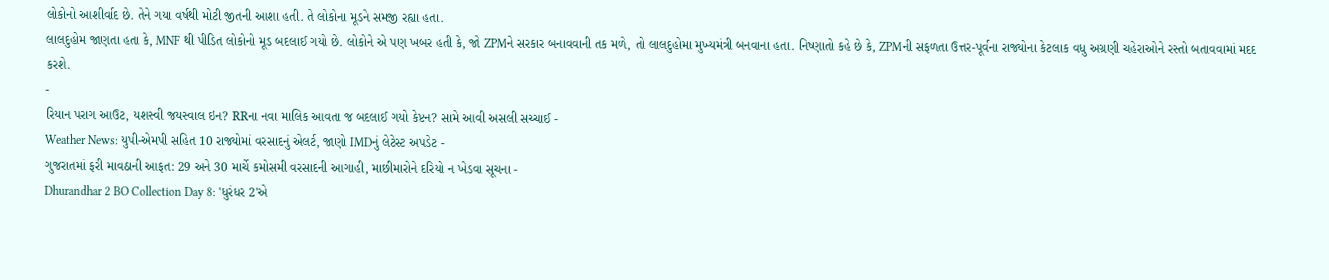લોકોનો આશીર્વાદ છે. તેને ગયા વર્ષથી મોટી જીતની આશા હતી. તે લોકોના મૂડને સમજી રહ્યા હતા.
લાલદુહોમ જાણતા હતા કે, MNF થી પીડિત લોકોનો મૂડ બદલાઈ ગયો છે. લોકોને એ પણ ખબર હતી કે, જો ZPMને સરકાર બનાવવાની તક મળે, તો લાલદુહોમા મુખ્યમંત્રી બનવાના હતા. નિષ્ણાતો કહે છે કે, ZPMની સફળતા ઉત્તર-પૂર્વના રાજ્યોના કેટલાક વધુ અગ્રણી ચહેરાઓને રસ્તો બતાવવામાં મદદ કરશે.
-
રિયાન પરાગ આઉટ, યશસ્વી જયસ્વાલ ઇન? RRના નવા માલિક આવતા જ બદલાઈ ગયો કેપ્ટન? સામે આવી અસલી સચ્ચાઈ -
Weather News: યુપી-એમપી સહિત 10 રાજ્યોમાં વરસાદનું એલર્ટ, જાણો IMDનું લેટેસ્ટ અપડેટ -
ગુજરાતમાં ફરી માવઠાની આફત: 29 અને 30 માર્ચે કમોસમી વરસાદની આગાહી, માછીમારોને દરિયો ન ખેડવા સૂચના -
Dhurandhar 2 BO Collection Day 8: 'ધુરંધર 2'એ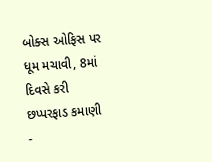બોક્સ ઓફિસ પર ધૂમ મચાવી, 8માં દિવસે કરી છપ્પરફાડ કમાણી -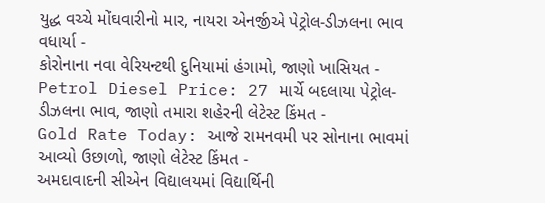યુદ્ધ વચ્ચે મોંઘવારીનો માર, નાયરા એનર્જીએ પેટ્રોલ-ડીઝલના ભાવ વધાર્યા -
કોરોનાના નવા વેરિયન્ટથી દુનિયામાં હંગામો, જાણો ખાસિયત -
Petrol Diesel Price: 27 માર્ચે બદલાયા પેટ્રોલ-ડીઝલના ભાવ, જાણો તમારા શહેરની લેટેસ્ટ કિંમત -
Gold Rate Today: આજે રામનવમી પર સોનાના ભાવમાં આવ્યો ઉછાળો, જાણો લેટેસ્ટ કિંમત -
અમદાવાદની સીએન વિદ્યાલયમાં વિદ્યાર્થિની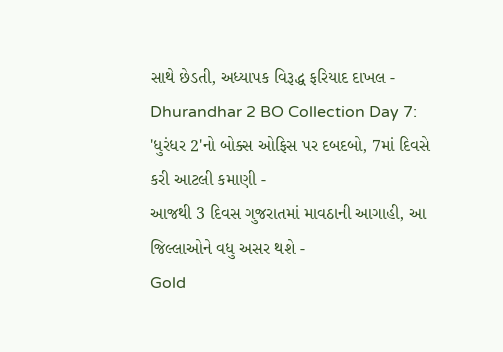સાથે છેડતી, અધ્યાપક વિરૂદ્ધ ફરિયાદ દાખલ -
Dhurandhar 2 BO Collection Day 7: 'ધુરંધર 2'નો બોક્સ ઓફિસ પર દબદબો, 7માં દિવસે કરી આટલી કમાણી -
આજથી 3 દિવસ ગુજરાતમાં માવઠાની આગાહી, આ જિલ્લાઓને વધુ અસર થશે -
Gold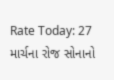Rate Today: 27 માર્ચના રોજ સોનાનો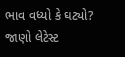ભાવ વધ્યો કે ઘટ્યો? જાણો લેટેસ્ટ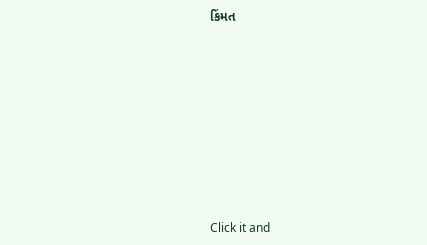કિંમત









Click it and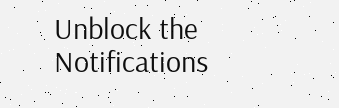Unblock the Notifications